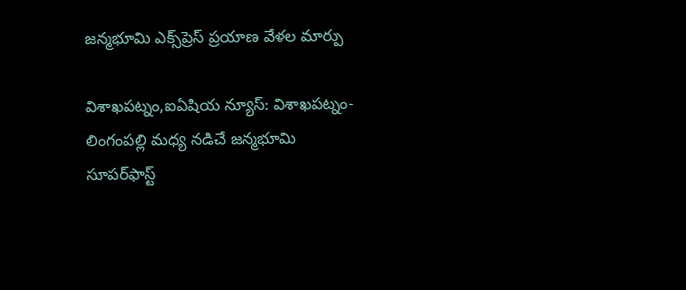జన్మభూమి ఎక్స్‌ప్రెస్‌ ప్రయాణ వేళల మార్పు

విశాఖపట్నం,ఐఏషియ న్యూస్: విశాఖపట్నం-లింగంపల్లి మధ్య నడిచే జన్మభూమి సూపర్‌ఫాస్ట్‌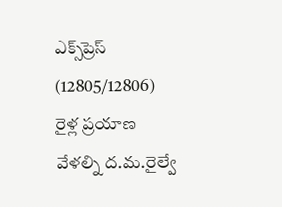ఎక్స్‌ప్రెస్‌ (12805/12806) రైళ్ల ప్రయాణ వేళల్ని ద.మ.రైల్వే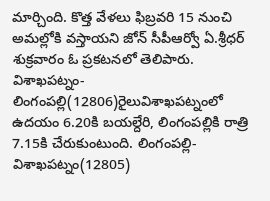మార్చింది. కొత్త వేళలు ఫిబ్రవరి 15 నుంచి అమల్లోకి వస్తాయని జోన్‌ సీపీఆర్వో ఏ.శ్రీధర్‌ శుక్రవారం ఓ ప్రకటనలో తెలిపారు. విశాఖపట్నం-లింగంపల్లి(12806)రైలువిశాఖపట్నంలో ఉదయం 6.20కి బయల్దేరి, లింగంపల్లికి రాత్రి 7.15కి చేరుకుంటుంది. లింగంపల్లి-విశాఖపట్నం(12805)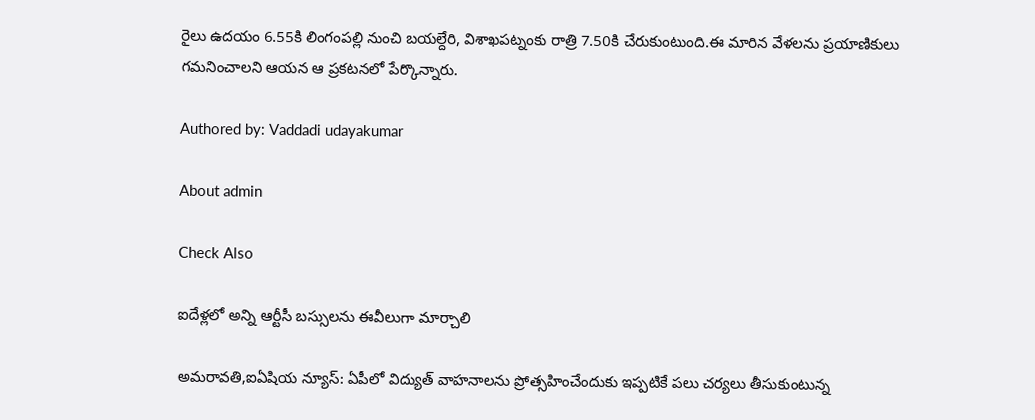రైలు ఉదయం 6.55కి లింగంపల్లి నుంచి బయల్దేరి, విశాఖపట్నంకు రాత్రి 7.50కి చేరుకుంటుంది.ఈ మారిన వేళలను ప్రయాణికులు గమనించాలని ఆయన ఆ ప్రకటనలో పేర్కొన్నారు.

Authored by: Vaddadi udayakumar

About admin

Check Also

ఐదేళ్లలో అన్ని ఆర్టీసీ బస్సులను ఈవీలుగా మార్చాలి

అమరావతి,ఐఏషియ న్యూస్: ఏపీలో విద్యుత్ వాహనాలను ప్రోత్సహించేందుకు ఇప్పటికే పలు చర్యలు తీసుకుంటున్న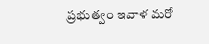ప్రభుత్వం ఇవాళ మరో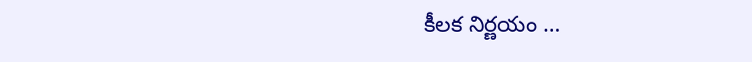కీలక నిర్ణయం …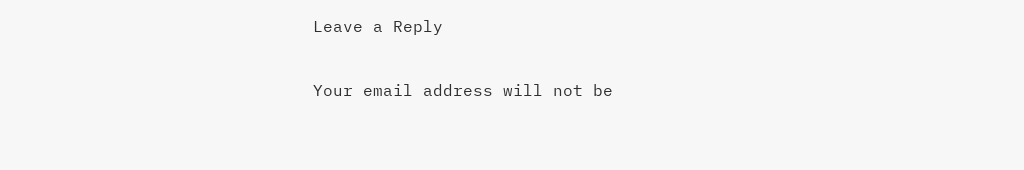Leave a Reply

Your email address will not be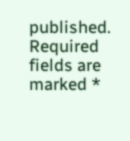published. Required fields are marked *